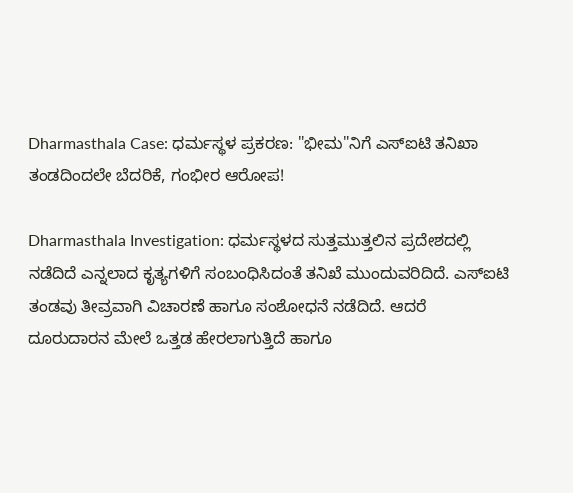Dharmasthala Case: ಧರ್ಮಸ್ಥಳ ಪ್ರಕರಣ: "ಭೀಮ"ನಿಗೆ ಎಸ್‌ಐಟಿ ತನಿಖಾ ತಂಡದಿಂದಲೇ ಬೆದರಿಕೆ, ಗಂಭೀರ ಆರೋಪ!

Dharmasthala Investigation: ಧರ್ಮಸ್ಥಳದ ಸುತ್ತಮುತ್ತಲಿನ ಪ್ರದೇಶದಲ್ಲಿ ನಡೆದಿದೆ ಎನ್ನಲಾದ ಕೃತ್ಯಗಳಿಗೆ ಸಂಬಂಧಿಸಿದಂತೆ ತನಿಖೆ ಮುಂದುವರಿದಿದೆ. ಎಸ್‌ಐಟಿ ತಂಡವು ತೀವ್ರವಾಗಿ ವಿಚಾರಣೆ ಹಾಗೂ ಸಂಶೋಧನೆ ನಡೆದಿದೆ. ಆದರೆ ದೂರುದಾರನ ಮೇಲೆ ಒತ್ತಡ ಹೇರಲಾಗುತ್ತಿದೆ ಹಾಗೂ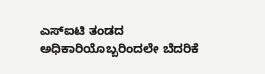ಎಸ್‌ಐಟಿ ತಂಡದ ಅಧಿಕಾರಿಯೊಬ್ಬರಿಂದಲೇ ಬೆದರಿಕೆ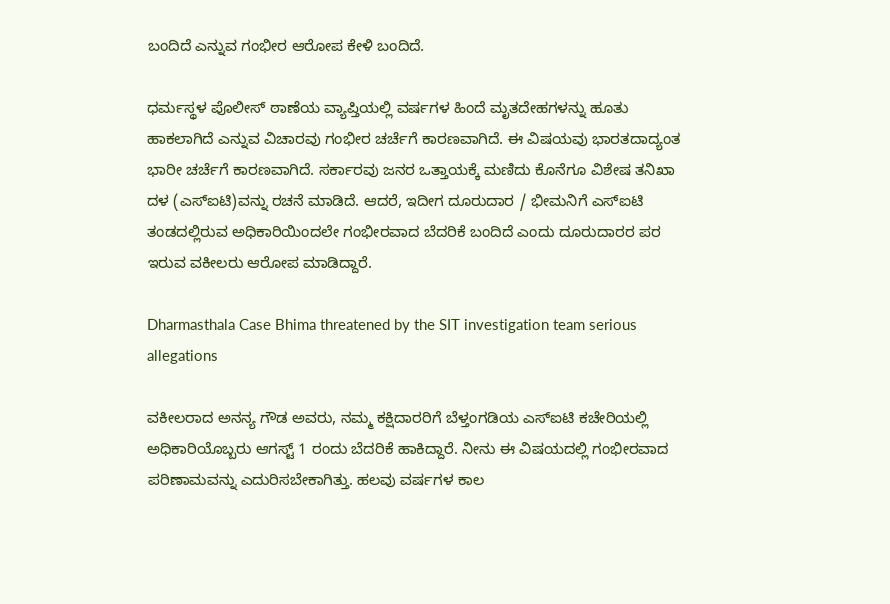ಬಂದಿದೆ ಎನ್ನುವ ಗಂಭೀರ ಆರೋಪ ಕೇಳಿ ಬಂದಿದೆ.

ಧರ್ಮಸ್ಥಳ ಪೊಲೀಸ್ ಠಾಣೆಯ ವ್ಯಾಪ್ತಿಯಲ್ಲಿ ವರ್ಷಗಳ ಹಿಂದೆ ಮೃತದೇಹಗಳನ್ನು ಹೂತು ಹಾಕಲಾಗಿದೆ ಎನ್ನುವ ವಿಚಾರವು ಗಂಭೀರ ಚರ್ಚೆಗೆ ಕಾರಣವಾಗಿದೆ. ಈ ವಿಷಯವು ಭಾರತದಾದ್ಯಂತ ಭಾರೀ ಚರ್ಚೆಗೆ ಕಾರಣವಾಗಿದೆ. ಸರ್ಕಾರವು ಜನರ ಒತ್ತಾಯಕ್ಕೆ ಮಣಿದು ಕೊನೆಗೂ ವಿಶೇಷ ತನಿಖಾ ದಳ (ಎಸ್‌ಐಟಿ)ವನ್ನು ರಚನೆ ಮಾಡಿದೆ. ಆದರೆ, ಇದೀಗ ದೂರುದಾರ / ಭೀಮನಿಗೆ ಎಸ್‌ಐಟಿ ತಂಡದಲ್ಲಿರುವ ಅಧಿಕಾರಿಯಿಂದಲೇ ಗಂಭೀರವಾದ ಬೆದರಿಕೆ ಬಂದಿದೆ ಎಂದು ದೂರುದಾರರ ಪರ ಇರುವ ವಕೀಲರು ಆರೋಪ ಮಾಡಿದ್ದಾರೆ.

Dharmasthala Case Bhima threatened by the SIT investigation team serious allegations

ವಕೀಲರಾದ ಅನನ್ಯ ಗೌಡ ಅವರು, ನಮ್ಮ ಕಕ್ಷಿದಾರರಿಗೆ ಬೆಳ್ತಂಗಡಿಯ ಎಸ್‌ಐಟಿ ಕಚೇರಿಯಲ್ಲಿ ಅಧಿಕಾರಿಯೊಬ್ಬರು ಆಗಸ್ಟ್‌ 1 ರಂದು ಬೆದರಿಕೆ ಹಾಕಿದ್ದಾರೆ. ನೀನು ಈ ವಿಷಯದಲ್ಲಿ ಗಂಭೀರವಾದ ಪರಿಣಾಮವನ್ನು ಎದುರಿಸಬೇಕಾಗಿತ್ತು. ಹಲವು ವರ್ಷಗಳ ಕಾಲ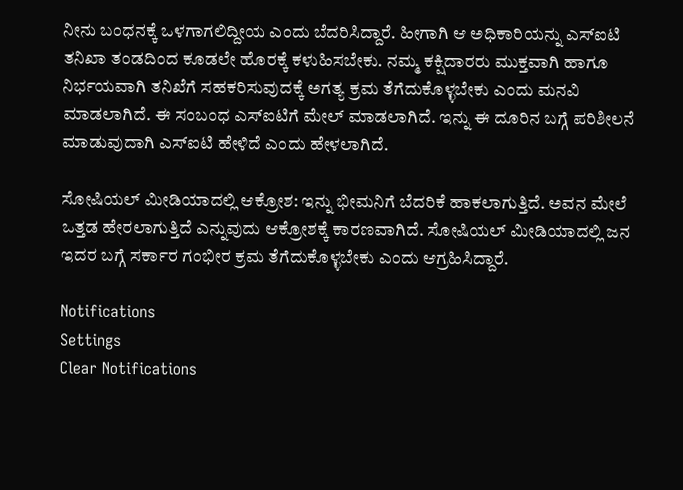ನೀನು ಬಂಧನಕ್ಕೆ ಒಳಗಾಗಲಿದ್ದೀಯ ಎಂದು ಬೆದರಿಸಿದ್ದಾರೆ. ಹೀಗಾಗಿ ಆ ಅಧಿಕಾರಿಯನ್ನು ಎಸ್‌ಐಟಿ ತನಿಖಾ ತಂಡದಿಂದ ಕೂಡಲೇ ಹೊರಕ್ಕೆ ಕಳುಹಿಸಬೇಕು. ನಮ್ಮ ಕಕ್ಷಿದಾರರು ಮುಕ್ತವಾಗಿ ಹಾಗೂ ನಿರ್ಭಯವಾಗಿ ತನಿಖೆಗೆ ಸಹಕರಿಸುವುದಕ್ಕೆ ಅಗತ್ಯ ಕ್ರಮ ತೆಗೆದುಕೊಳ್ಳಬೇಕು ಎಂದು ಮನವಿ ಮಾಡಲಾಗಿದೆ. ಈ ಸಂಬಂಧ ಎಸ್‌ಐಟಿಗೆ ಮೇಲ್ ಮಾಡಲಾಗಿದೆ. ಇನ್ನು ಈ ದೂರಿನ ಬಗ್ಗೆ ಪರಿಶೀಲನೆ ಮಾಡುವುದಾಗಿ ಎಸ್‌ಐಟಿ ಹೇಳಿದೆ ಎಂದು ಹೇಳಲಾಗಿದೆ.

ಸೋಷಿಯಲ್ ಮೀಡಿಯಾದಲ್ಲಿ ಆಕ್ರೋಶ: ಇನ್ನು ಭೀಮನಿಗೆ ಬೆದರಿಕೆ ಹಾಕಲಾಗುತ್ತಿದೆ. ಅವನ ಮೇಲೆ ಒತ್ತಡ ಹೇರಲಾಗುತ್ತಿದೆ ಎನ್ನುವುದು ಆಕ್ರೋಶಕ್ಕೆ ಕಾರಣವಾಗಿದೆ. ಸೋಷಿಯಲ್ ಮೀಡಿಯಾದಲ್ಲಿ ಜನ ಇದರ ಬಗ್ಗೆ ಸರ್ಕಾರ ಗಂಭೀರ ಕ್ರಮ ತೆಗೆದುಕೊಳ್ಳಬೇಕು ಎಂದು ಆಗ್ರಹಿಸಿದ್ದಾರೆ.

Notifications
Settings
Clear Notifications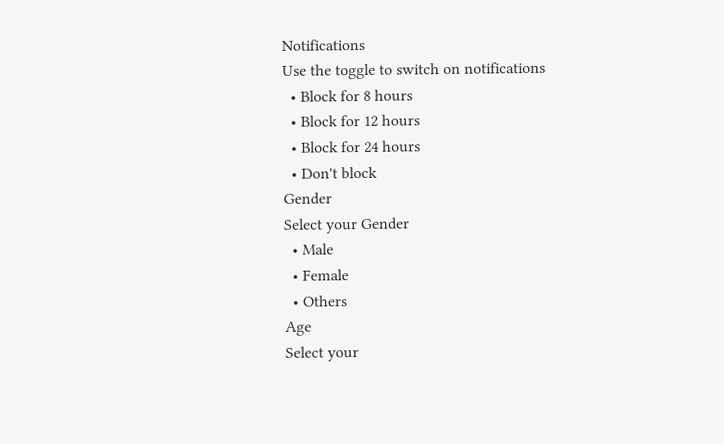Notifications
Use the toggle to switch on notifications
  • Block for 8 hours
  • Block for 12 hours
  • Block for 24 hours
  • Don't block
Gender
Select your Gender
  • Male
  • Female
  • Others
Age
Select your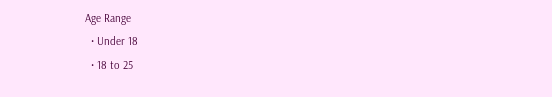Age Range
  • Under 18
  • 18 to 25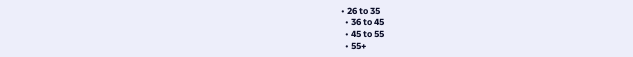• 26 to 35
  • 36 to 45
  • 45 to 55
  • 55+